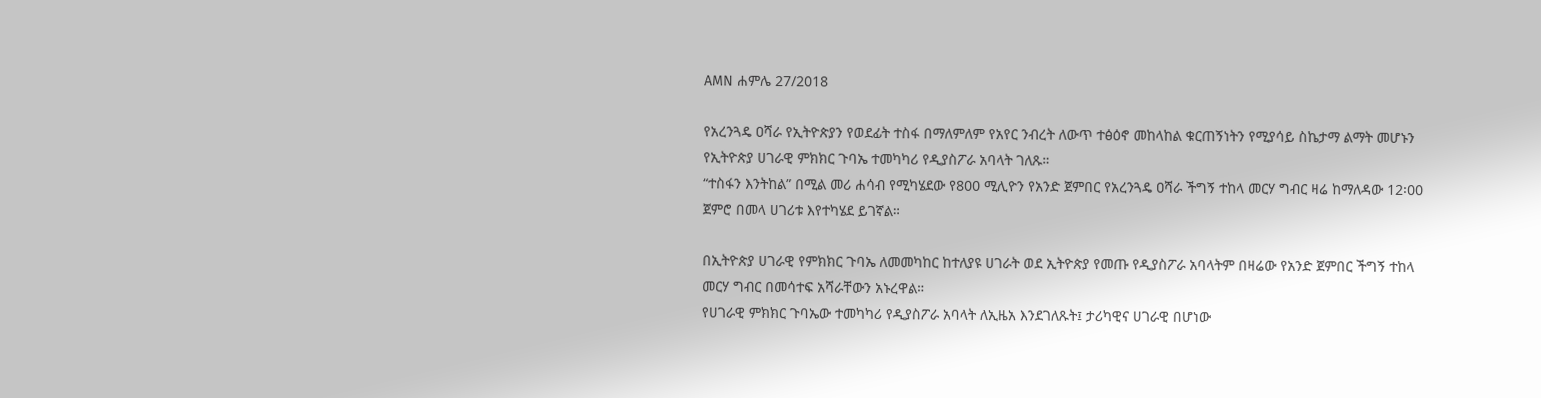AMN ሐምሌ 27/2018

የአረንጓዴ ዐሻራ የኢትዮጵያን የወደፊት ተስፋ በማለምለም የአየር ንብረት ለውጥ ተፅዕኖ መከላከል ቁርጠኝነትን የሚያሳይ ስኬታማ ልማት መሆኑን የኢትዮጵያ ሀገራዊ ምክክር ጉባኤ ተመካካሪ የዲያስፖራ አባላት ገለጹ።
“ተስፋን እንትከል” በሚል መሪ ሐሳብ የሚካሄደው የ800 ሚሊዮን የአንድ ጀምበር የአረንጓዴ ዐሻራ ችግኝ ተከላ መርሃ ግብር ዛሬ ከማለዳው 12፡00 ጀምሮ በመላ ሀገሪቱ እየተካሄደ ይገኛል።

በኢትዮጵያ ሀገራዊ የምክክር ጉባኤ ለመመካከር ከተለያዩ ሀገራት ወደ ኢትዮጵያ የመጡ የዲያስፖራ አባላትም በዛሬው የአንድ ጀምበር ችግኝ ተከላ መርሃ ግብር በመሳተፍ አሻራቸውን አኑረዋል።
የሀገራዊ ምክክር ጉባኤው ተመካካሪ የዲያስፖራ አባላት ለኢዜአ እንደገለጹት፤ ታሪካዊና ሀገራዊ በሆነው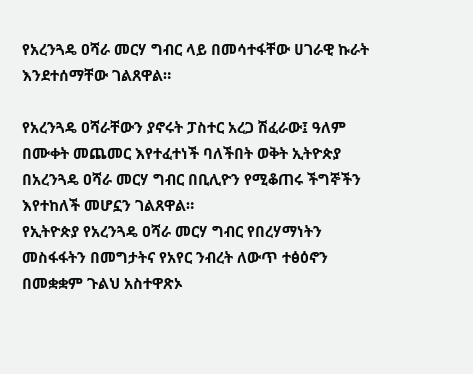የአረንጓዴ ዐሻራ መርሃ ግብር ላይ በመሳተፋቸው ሀገራዊ ኩራት እንደተሰማቸው ገልጸዋል።

የአረንጓዴ ዐሻራቸውን ያኖሩት ፓስተር አረጋ ሽፈራው፤ ዓለም በሙቀት መጨመር እየተፈተነች ባለችበት ወቅት ኢትዮጵያ በአረንጓዴ ዐሻራ መርሃ ግብር በቢሊዮን የሚቆጠሩ ችግኞችን እየተከለች መሆኗን ገልጸዋል።
የኢትዮጵያ የአረንጓዴ ዐሻራ መርሃ ግብር የበረሃማነትን መስፋፋትን በመግታትና የአየር ንብረት ለውጥ ተፅዕኖን በመቋቋም ጉልህ አስተዋጽኦ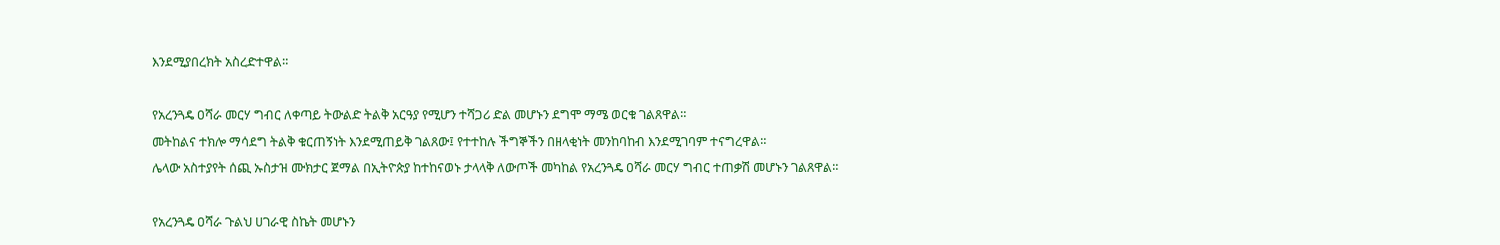እንደሚያበረክት አስረድተዋል።

የአረንጓዴ ዐሻራ መርሃ ግብር ለቀጣይ ትውልድ ትልቅ አርዓያ የሚሆን ተሻጋሪ ድል መሆኑን ደግሞ ማሜ ወርቁ ገልጸዋል።
መትከልና ተክሎ ማሳደግ ትልቅ ቁርጠኝነት እንደሚጠይቅ ገልጸው፤ የተተከሉ ችግኞችን በዘላቂነት መንከባከብ እንደሚገባም ተናግረዋል።
ሌላው አስተያየት ሰጪ ኡስታዝ ሙክታር ጀማል በኢትዮጵያ ከተከናወኑ ታላላቅ ለውጦች መካከል የአረንጓዴ ዐሻራ መርሃ ግብር ተጠቃሽ መሆኑን ገልጸዋል።

የአረንጓዴ ዐሻራ ጉልህ ሀገራዊ ስኬት መሆኑን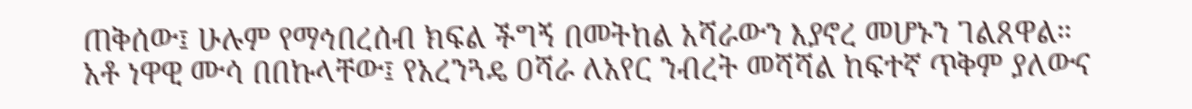ጠቅሰው፤ ሁሉም የማኅበረሰብ ክፍል ችግኝ በመትከል አሻራውን እያኖረ መሆኑን ገልጸዋል።
አቶ ነዋዊ ሙሳ በበኩላቸው፤ የአረንጓዴ ዐሻራ ለአየር ንብረት መሻሻል ከፍተኛ ጥቅም ያለውና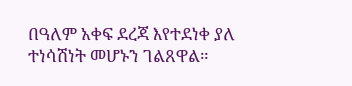በዓለም አቀፍ ደረጃ እየተደነቀ ያለ ተነሳሽነት መሆኑን ገልጸዋል።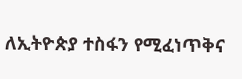ለኢትዮጵያ ተስፋን የሚፈነጥቅና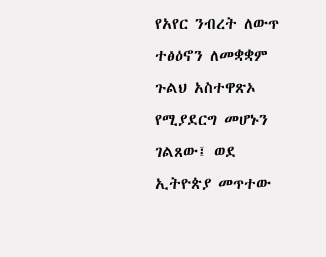የአየር ንብረት ለውጥ ተፅዕኖን ለመቋቋም ጉልህ አስተዋጽኦ የሚያደርግ መሆኑን ገልጸው፤ ወደ ኢትዮጵያ መጥተው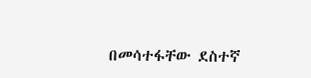በመሳተፋቸው ደስተኛ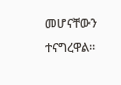መሆናቸውን ተናግረዋል።